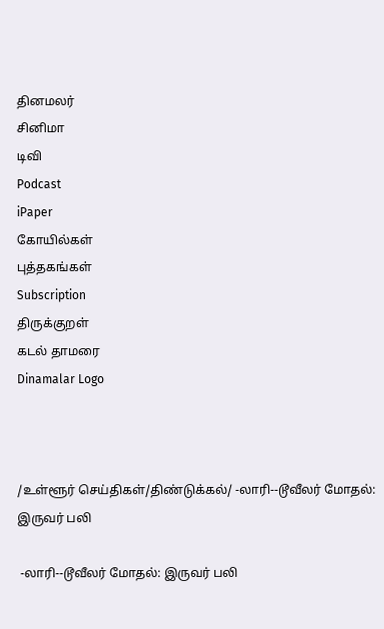தினமலர்
சினிமா
டிவி
Podcast
iPaper
கோயில்கள்
புத்தகங்கள்
Subscription
திருக்குறள்
கடல் தாமரை
Dinamalar Logo



/உள்ளூர் செய்திகள்/திண்டுக்கல்/ -லாரி--டூவீலர் மோதல்: இருவர் பலி

 -லாரி--டூவீலர் மோதல்: இருவர் பலி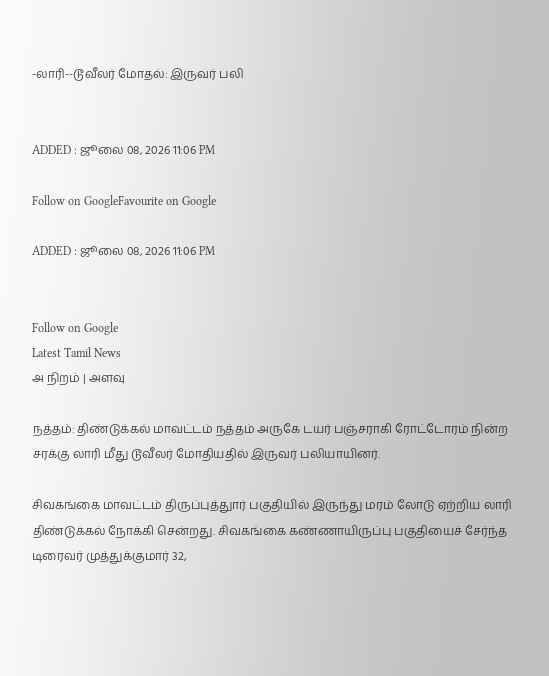-லாரி--டூவீலர் மோதல்: இருவர் பலி


ADDED : ஜூலை 08, 2026 11:06 PM

Follow on GoogleFavourite on Google

ADDED : ஜூலை 08, 2026 11:06 PM


Follow on Google
Latest Tamil News
அ நிறம் | அளவு

நத்தம்: திண்டுக்கல் மாவட்டம் நத்தம் அருகே டயர் பஞ்சராகி ரோட்டோரம் நின்ற சரக்கு லாரி மீது டூவீலர் மோதியதில் இருவர் பலியாயினர்.

சிவகங்கை மாவட்டம் திருப்புத்துார் பகுதியில் இருந்து மரம் லோடு ஏற்றிய லாரி திண்டுக்கல் நோக்கி சென்றது. சிவகங்கை கண்ணாயிருப்பு பகுதியைச் சேர்ந்த டிரைவர் முத்துக்குமார் 32,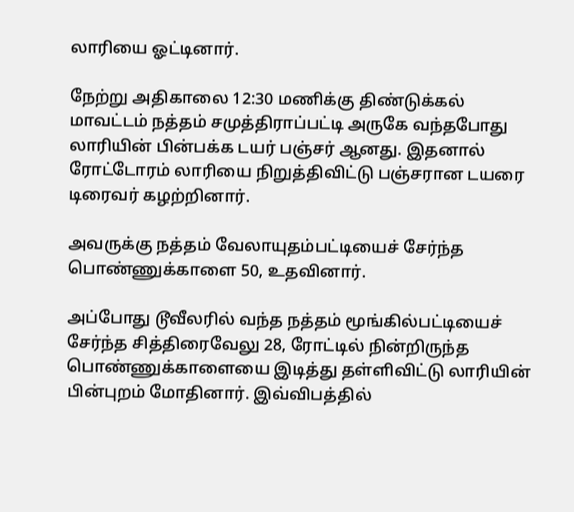லாரியை ஓட்டினார்.

நேற்று அதிகாலை 12:30 மணிக்கு திண்டுக்கல் மாவட்டம் நத்தம் சமுத்திராப்பட்டி அருகே வந்தபோது லாரியின் பின்பக்க டயர் பஞ்சர் ஆனது. இதனால் ரோட்டோரம் லாரியை நிறுத்திவிட்டு பஞ்சரான டயரை டிரைவர் கழற்றினார்.

அவருக்கு நத்தம் வேலாயுதம்பட்டியைச் சேர்ந்த பொண்ணுக்காளை 50, உதவினார்.

அப்போது டூவீலரில் வந்த நத்தம் மூங்கில்பட்டியைச் சேர்ந்த சித்திரைவேலு 28, ரோட்டில் நின்றிருந்த பொண்ணுக்காளையை இடித்து தள்ளிவிட்டு லாரியின் பின்புறம் மோதினார். இவ்விபத்தில்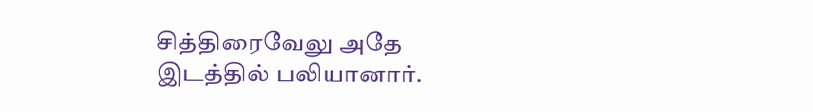சித்திரைவேலு அதே இடத்தில் பலியானார்.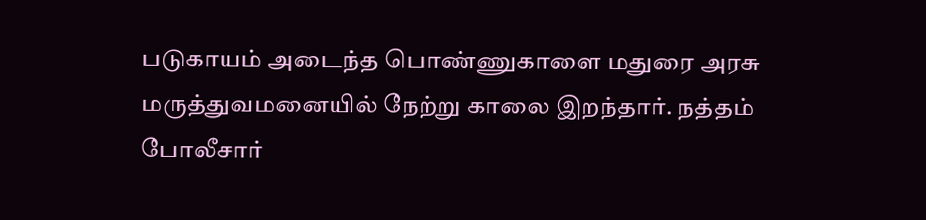படுகாயம் அடைந்த பொண்ணுகாளை மதுரை அரசு மருத்துவமனையில் நேற்று காலை இறந்தார். நத்தம் போலீசார்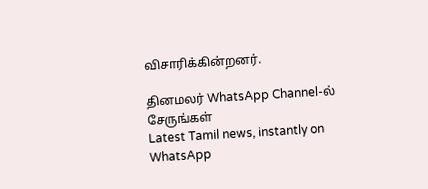விசாரிக்கின்றனர்.

தினமலர் WhatsApp Channel-ல் சேருங்கள்
Latest Tamil news, instantly on WhatsApp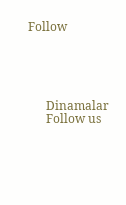Follow





      Dinamalar
      Follow us